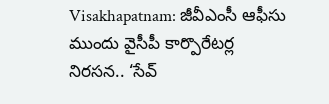Visakhapatnam: జీవీఎంసీ ఆఫీసు ముందు వైసీపీ కార్పొరేటర్ల నిరసన.. ‘సేవ్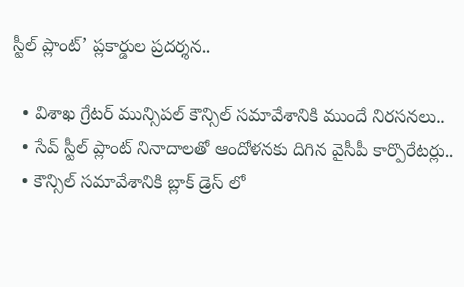స్టీల్ ప్లాంట్’ ప్లకార్డుల ప్రదర్శన..

  • విశాఖ గ్రేటర్ మున్సిపల్ కౌన్సిల్ సమావేశానికి ముందే నిరసనలు..
  • సేవ్ స్టీల్ ప్లాంట్ నినాదాలతో ఆందోళనకు దిగిన వైసీపీ కార్పొరేటర్లు..
  • కౌన్సిల్ సమావేశానికి బ్లాక్ డ్రెస్ లో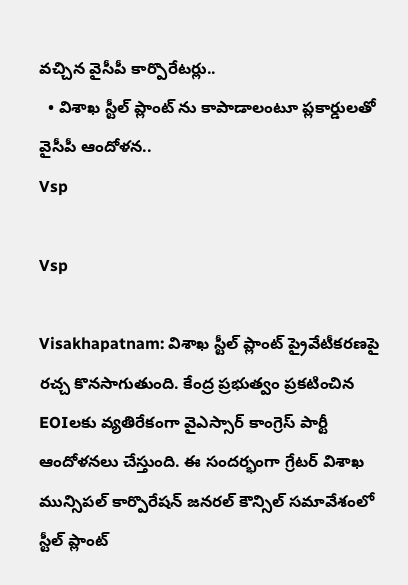వచ్చిన వైసీపీ కార్పొరేటర్లు..
  • విశాఖ స్టీల్ ప్లాంట్ ను కాపాడాలంటూ ప్లకార్డులతో వైసీపీ ఆందోళన..
Vsp

Vsp

Visakhapatnam: విశాఖ స్టీల్ ప్లాంట్ ప్రైవేటీకరణపై రచ్చ కొనసాగుతుంది. కేంద్ర ప్రభుత్వం ప్రకటించిన EOIలకు వ్యతిరేకంగా వైఎస్సార్ కాంగ్రెస్ పార్టీ ఆందోళనలు చేస్తుంది. ఈ సందర్భంగా గ్రేటర్ విశాఖ మున్సిపల్ కార్పొరేషన్ జనరల్ కౌన్సిల్ సమావేశంలో స్టీల్ ప్లాంట్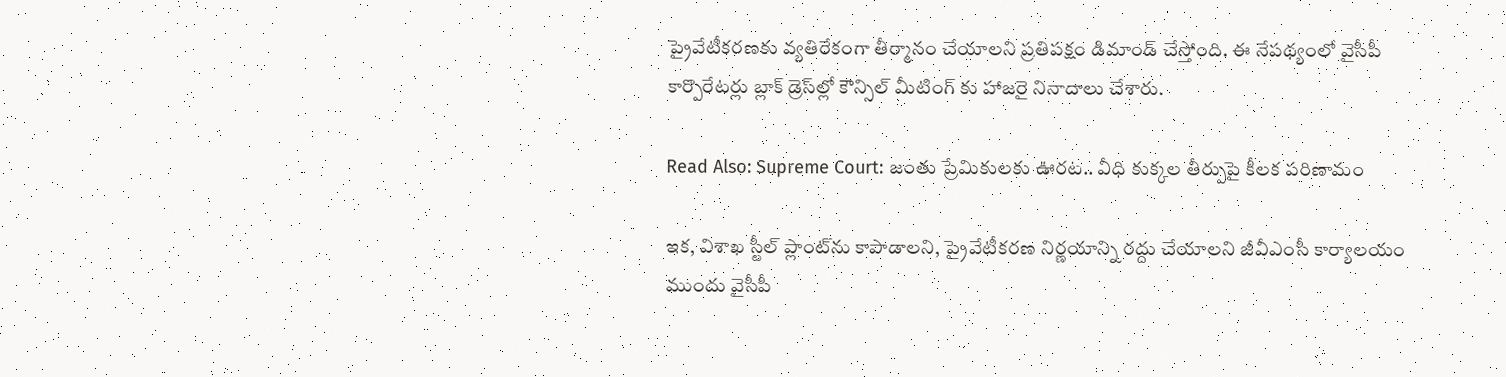ప్రైవేటీకరణకు వ్యతిరేకంగా తీర్మానం చేయాలని ప్రతిపక్షం డిమాండ్ చేస్తోంది. ఈ నేపథ్యంలో వైసీపీ కార్పొరేటర్లు బ్లాక్ డ్రెస్‌ల్లో కౌన్సిల్ మీటింగ్ కు హాజరై నినాదాలు చేశారు.

Read Also: Supreme Court: జంతు ప్రేమికులకు ఊరట.. వీధి కుక్కల తీర్పుపై కీలక పరిణామం

ఇక, విశాఖ స్టీల్ ప్లాంట్‌ను కాపాడాలని, ప్రైవేటీకరణ నిర్ణయాన్ని రద్దు చేయాలని జీవీఎంసీ కార్యాలయం ముందు వైసీపీ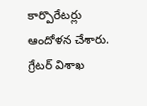కార్పొరేటర్లు ఆందోళన చేశారు. గ్రేటర్ విశాఖ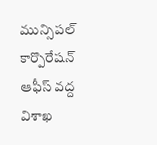మున్సిపల్ కార్పొరేషన్ ఆఫీస్ వద్ద విశాఖ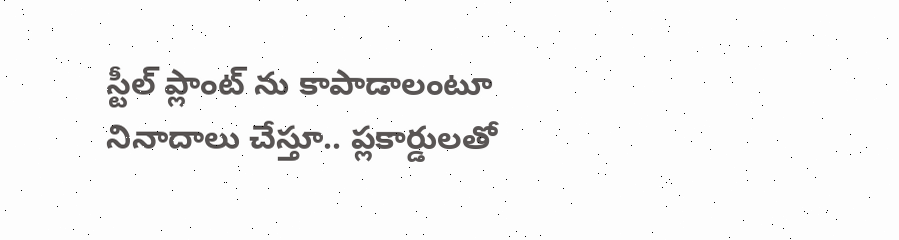స్టీల్ ప్లాంట్ ను కాపాడాలంటూ నినాదాలు చేస్తూ.. ప్లకార్డులతో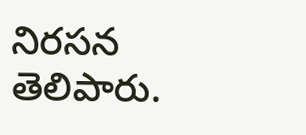నిరసన తెలిపారు.